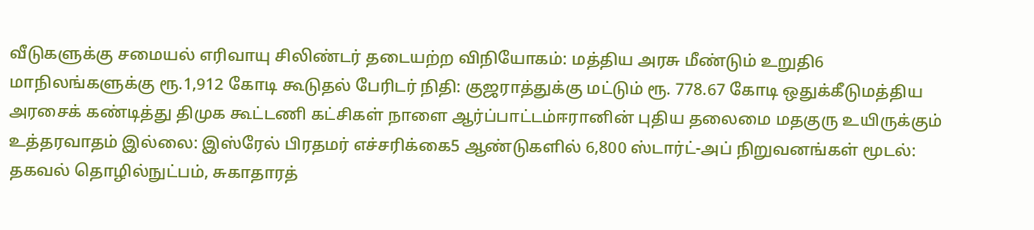வீடுகளுக்கு சமையல் எரிவாயு சிலிண்டர் தடையற்ற விநியோகம்: மத்திய அரசு மீண்டும் உறுதி6 மாநிலங்களுக்கு ரூ.1,912 கோடி கூடுதல் பேரிடர் நிதி: குஜராத்துக்கு மட்டும் ரூ. 778.67 கோடி ஒதுக்கீடுமத்திய அரசைக் கண்டித்து திமுக கூட்டணி கட்சிகள் நாளை ஆர்ப்பாட்டம்ஈரானின் புதிய தலைமை மதகுரு உயிருக்கும் உத்தரவாதம் இல்லை: இஸ்ரேல் பிரதமர் எச்சரிக்கை5 ஆண்டுகளில் 6,800 ஸ்டார்ட்-அப் நிறுவனங்கள் மூடல்: தகவல் தொழில்நுட்பம், சுகாதாரத்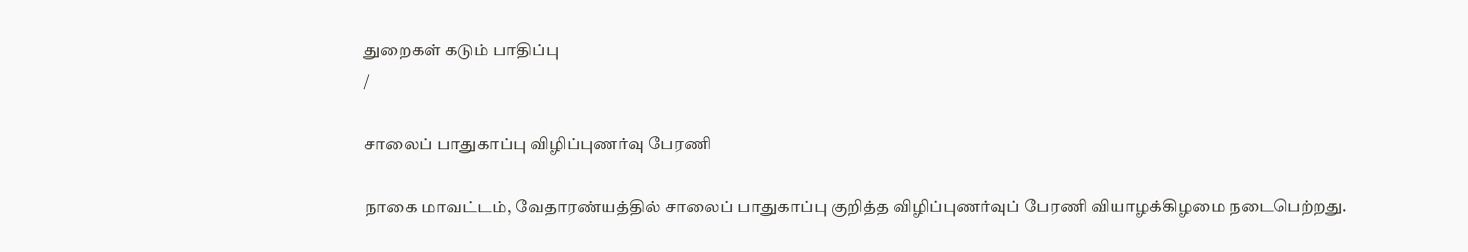துறைகள் கடும் பாதிப்பு
/

சாலைப் பாதுகாப்பு விழிப்புணர்வு பேரணி

நாகை மாவட்டம், வேதாரண்யத்தில் சாலைப் பாதுகாப்பு குறித்த விழிப்புணர்வுப் பேரணி வியாழக்கிழமை நடைபெற்றது.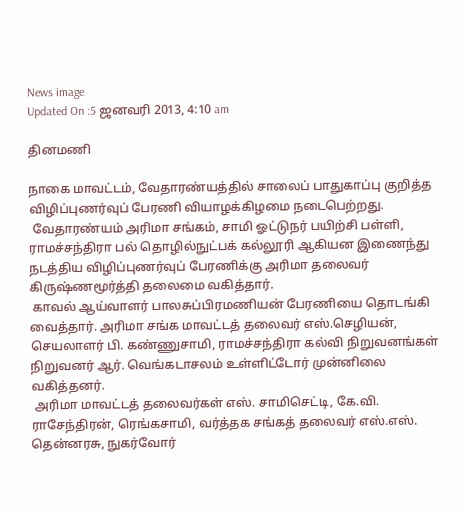News image
Updated On :5 ஜனவரி 2013, 4:10 am

தினமணி

நாகை மாவட்டம், வேதாரண்யத்தில் சாலைப் பாதுகாப்பு குறித்த விழிப்புணர்வுப் பேரணி வியாழக்கிழமை நடைபெற்றது.
 வேதாரண்யம் அரிமா சங்கம், சாமி ஓட்டுநர் பயிற்சி பள்ளி, ராமச்சந்திரா பல் தொழில்நுட்பக் கல்லூரி ஆகியன இணைந்து நடத்திய விழிப்புணர்வுப் பேரணிக்கு அரிமா தலைவர் கிருஷ்ணமூர்த்தி தலைமை வகித்தார்.
 காவல் ஆய்வாளர் பாலசுப்பிரமணியன் பேரணியை தொடங்கி வைத்தார். அரிமா சங்க மாவட்டத் தலைவர் எஸ்.செழியன், செயலாளர் பி. கண்ணுசாமி, ராமச்சந்திரா கல்வி நிறுவனங்கள் நிறுவனர் ஆர். வெங்கடாசலம் உள்ளிட்டோர் முன்னிலை வகித்தனர்.
 அரிமா மாவட்டத் தலைவர்கள் எஸ். சாமிசெட்டி, கே.வி. ராசேந்திரன், ரெங்கசாமி, வர்த்தக சங்கத் தலைவர் எஸ்.எஸ். தென்னரசு, நுகர்வோர்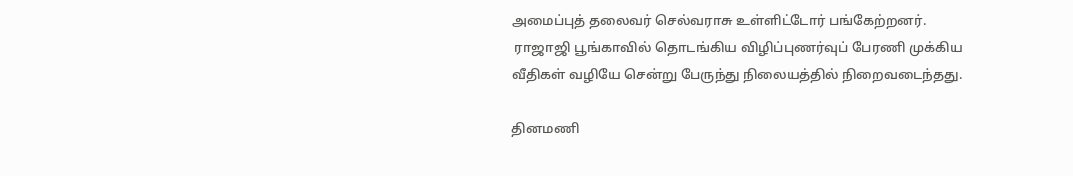அமைப்புத் தலைவர் செல்வராசு உள்ளிட்டோர் பங்கேற்றனர்.
 ராஜாஜி பூங்காவில் தொடங்கிய விழிப்புணர்வுப் பேரணி முக்கிய வீதிகள் வழியே சென்று பேருந்து நிலையத்தில் நிறைவடைந்தது.

தினமணி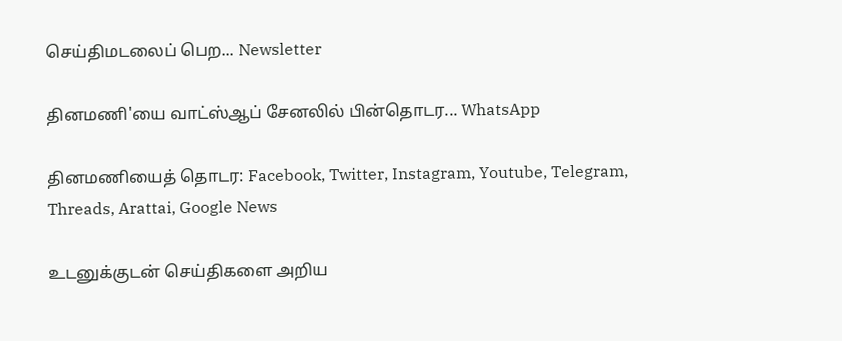செய்திமடலைப் பெற... Newsletter

தினமணி'யை வாட்ஸ்ஆப் சேனலில் பின்தொடர... WhatsApp

தினமணியைத் தொடர: Facebook, Twitter, Instagram, Youtube, Telegram, Threads, Arattai, Google News

உடனுக்குடன் செய்திகளை அறிய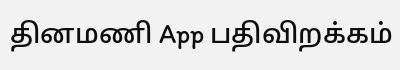தினமணி App பதிவிறக்கம்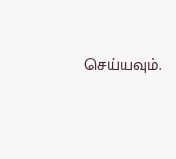செய்யவும்.